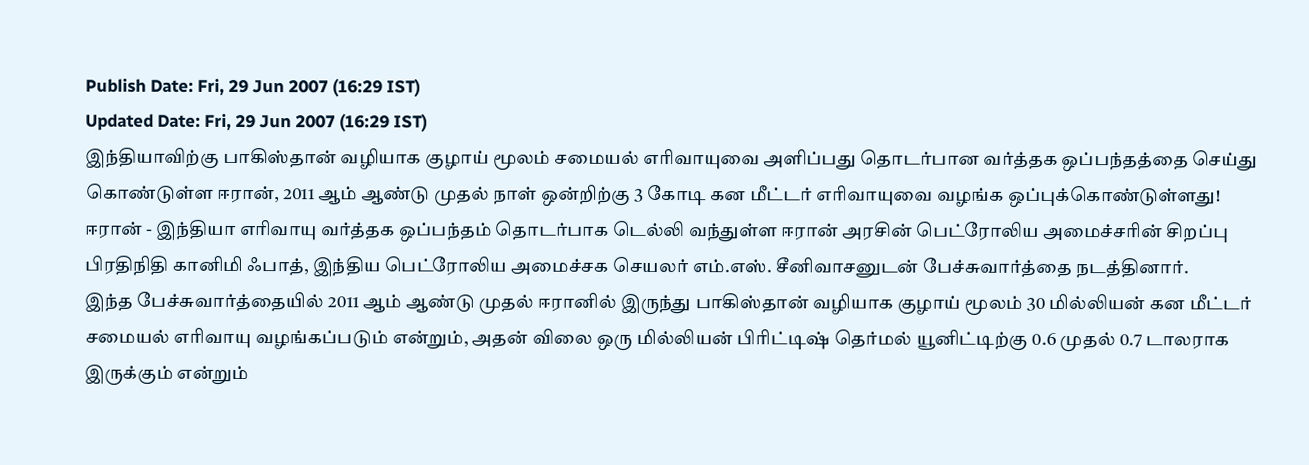Publish Date: Fri, 29 Jun 2007 (16:29 IST)
Updated Date: Fri, 29 Jun 2007 (16:29 IST)
இந்தியாவிற்கு பாகிஸ்தான் வழியாக குழாய் மூலம் சமையல் எரிவாயுவை அளிப்பது தொடர்பான வர்த்தக ஒப்பந்தத்தை செய்து கொண்டுள்ள ஈரான், 2011 ஆம் ஆண்டு முதல் நாள் ஒன்றிற்கு 3 கோடி கன மீட்டர் எரிவாயுவை வழங்க ஒப்புக்கொண்டுள்ளது!
ஈரான் - இந்தியா எரிவாயு வர்த்தக ஒப்பந்தம் தொடர்பாக டெல்லி வந்துள்ள ஈரான் அரசின் பெட்ரோலிய அமைச்சரின் சிறப்பு பிரதிநிதி கானிமி ஃபாத், இந்திய பெட்ரோலிய அமைச்சக செயலர் எம்.எஸ். சீனிவாசனுடன் பேச்சுவார்த்தை நடத்தினார்.
இந்த பேச்சுவார்த்தையில் 2011 ஆம் ஆண்டு முதல் ஈரானில் இருந்து பாகிஸ்தான் வழியாக குழாய் மூலம் 30 மில்லியன் கன மீட்டர் சமையல் எரிவாயு வழங்கப்படும் என்றும், அதன் விலை ஒரு மில்லியன் பிரிட்டிஷ் தெர்மல் யூனிட்டிற்கு 0.6 முதல் 0.7 டாலராக இருக்கும் என்றும்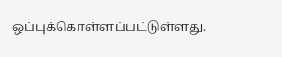ஒப்புக்கொள்ளப்பட்டுள்ளது.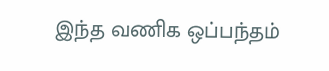இந்த வணிக ஒப்பந்தம்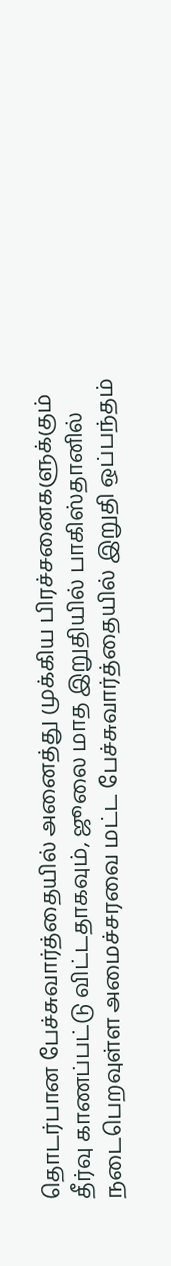தொடர்பான பேச்சுவார்த்தையில் அனைத்து முக்கிய பிரச்சனைகளுக்கும் தீர்வு காணப்பட்டு விட்டதாகவும், ஜூலை மாத இறுதியில் பாகிஸ்தானில் நடைபெறவுள்ள அமைச்சரவை மட்ட பேச்சுவார்த்தையில் இறுதி ஒப்பந்தம்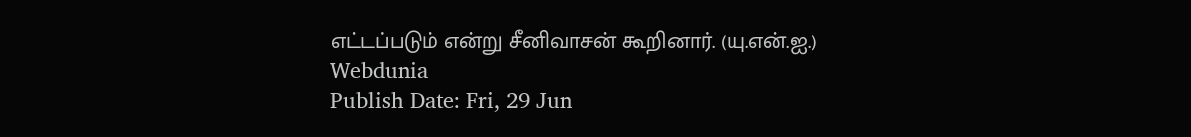எட்டப்படும் என்று சீனிவாசன் கூறினார். (யு.என்.ஐ.)
Webdunia
Publish Date: Fri, 29 Jun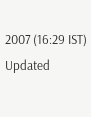2007 (16:29 IST)
Updated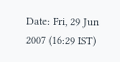Date: Fri, 29 Jun 2007 (16:29 IST)